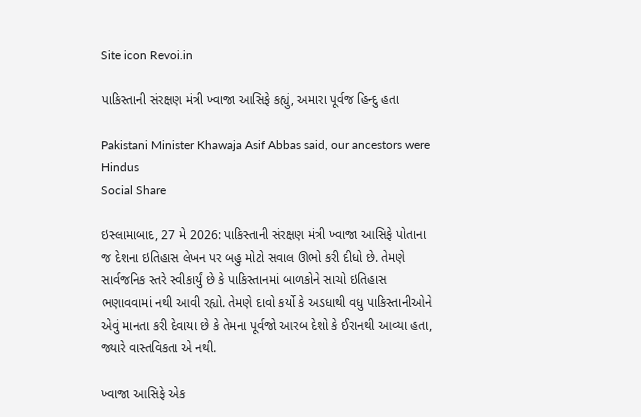Site icon Revoi.in

પાકિસ્તાની સંરક્ષણ મંત્રી ખ્વાજા આસિફે કહ્યું, અમારા પૂર્વજ હિન્દુ હતા

Pakistani Minister Khawaja Asif Abbas said, our ancestors were Hindus
Social Share

ઇસ્લામાબાદ, 27 મે 2026: પાકિસ્તાની સંરક્ષણ મંત્રી ખ્વાજા આસિફે પોતાના જ દેશના ઇતિહાસ લેખન પર બહુ મોટો સવાલ ઊભો કરી દીધો છે. તેમણે સાર્વજનિક સ્તરે સ્વીકાર્યું છે કે પાકિસ્તાનમાં બાળકોને સાચો ઇતિહાસ ભણાવવામાં નથી આવી રહ્યો. તેમણે દાવો કર્યો કે અડધાથી વધુ પાકિસ્તાનીઓને એવું માનતા કરી દેવાયા છે કે તેમના પૂર્વજો આરબ દેશો કે ઈરાનથી આવ્યા હતા, જ્યારે વાસ્તવિકતા એ નથી.

ખ્વાજા આસિફે એક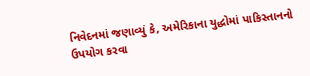નિવેદનમાં જણાવ્યું કે, અમેરિકાના યુદ્ધોમાં પાકિસ્તાનનો ઉપયોગ કરવા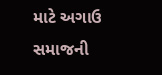માટે અગાઉ સમાજની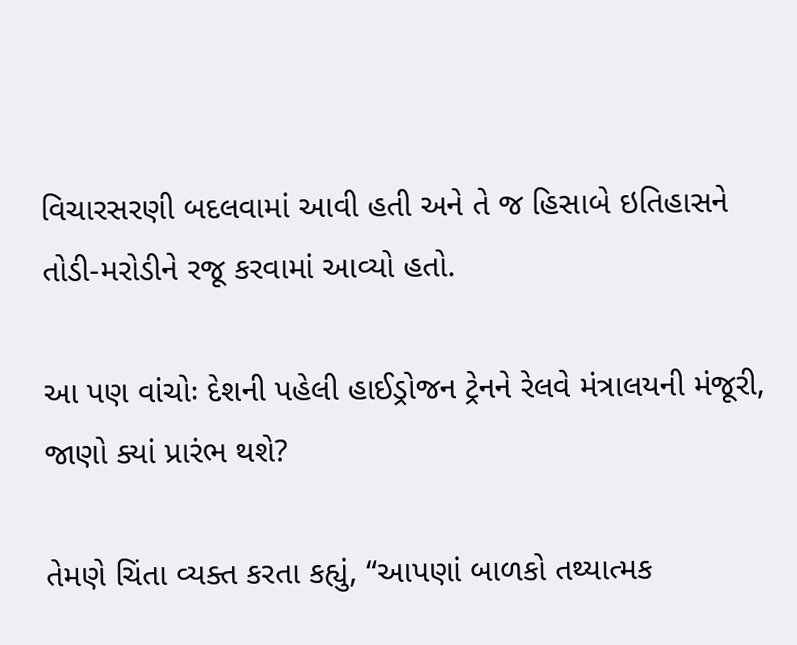વિચારસરણી બદલવામાં આવી હતી અને તે જ હિસાબે ઇતિહાસને તોડી-મરોડીને રજૂ કરવામાં આવ્યો હતો.

આ પણ વાંચોઃ દેશની પહેલી હાઈડ્રોજન ટ્રેનને રેલવે મંત્રાલયની મંજૂરી, જાણો ક્યાં પ્રારંભ થશે?

તેમણે ચિંતા વ્યક્ત કરતા કહ્યું, “આપણાં બાળકો તથ્યાત્મક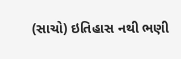(સાચો) ઇતિહાસ નથી ભણી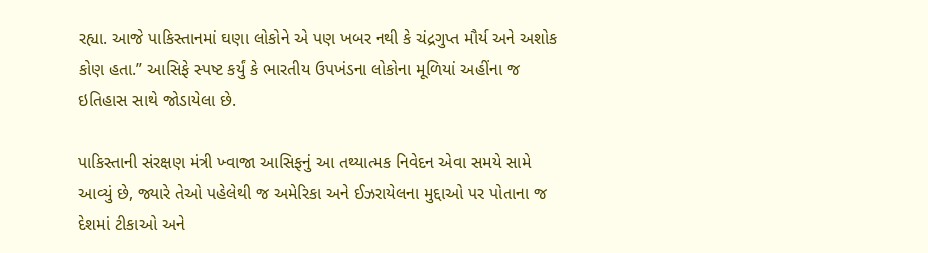રહ્યા. આજે પાકિસ્તાનમાં ઘણા લોકોને એ પણ ખબર નથી કે ચંદ્રગુપ્ત મૌર્ય અને અશોક કોણ હતા.” આસિફે સ્પષ્ટ કર્યું કે ભારતીય ઉપખંડના લોકોના મૂળિયાં અહીંના જ ઇતિહાસ સાથે જોડાયેલા છે.

પાકિસ્તાની સંરક્ષણ મંત્રી ખ્વાજા આસિફનું આ તથ્યાત્મક નિવેદન એવા સમયે સામે આવ્યું છે, જ્યારે તેઓ પહેલેથી જ અમેરિકા અને ઈઝરાયેલના મુદ્દાઓ પર પોતાના જ દેશમાં ટીકાઓ અને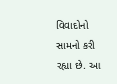વિવાદોનો સામનો કરી રહ્યા છે. આ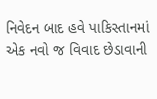નિવેદન બાદ હવે પાકિસ્તાનમાં એક નવો જ વિવાદ છેડાવાની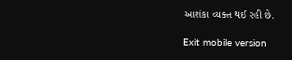આશંકા વ્યક્ત થઈ રહી છે.

Exit mobile version